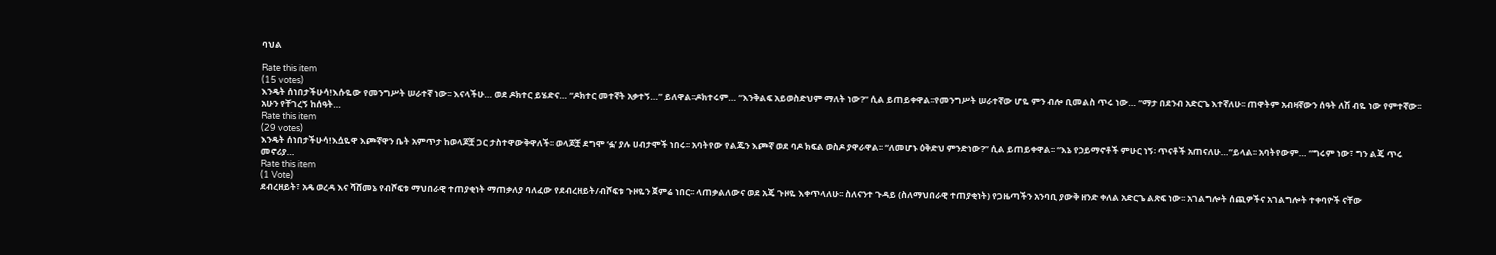ባህል

Rate this item
(15 votes)
እንዴት ሰነበታችሁሳ!እሱዬው የመንግሥት ሠራተኛ ነው፡፡ እናላችሁ… ወደ ዶክተር ይሄድና… “ዶክተር መተኛት አቃተኝ…” ይለዋል፡፡ዶክተሩም… “እንቅልፍ አይወስድህም ማለት ነው?” ሲል ይጠይቀዋል፡፡የመንግሥት ሠራተኛው ሆዬ ምን ብሎ ቢመልስ ጥሩ ነው… “ማታ በደንብ አድርጌ እተኛለሁ፡፡ ጠዋትም አብዛኛውን ሰዓት ለሽ ብዬ ነው የምተኛው፡፡ አሁን የቸገረኝ ከሰዓት…
Rate this item
(29 votes)
እንዴት ሰነበታችሁሳ!እሷዬዋ እጮኛዋን ቤት አምጥታ ከወላጆቿ ጋር ታስተዋውቅዋለች፡፡ ወላጆቿ ደግሞ ‘ፏ’ ያሉ ሀብታሞች ነበሩ፡፡ አባትየው የልጁን እጮኛ ወደ ባዶ ክፍል ወስዶ ያዋራዋል፡፡ “ለመሆኑ ዕቅድህ ምንድነው?” ሲል ይጠይቀዋል፡፡ “እኔ የኃይማኖቶች ምሁር ነኝ፡ ጥናቶች አጠናለሁ…”ይላል፡፡ አባትየውም… “ግሩም ነው፣ ግን ልጄ ጥሩ መኖሪያ…
Rate this item
(1 Vote)
ደብረዘይት፣ አዴ ወረዳ እና ሻሸመኔ የብሾፍቱ ማህበራዊ ተጠያቂነት ማጠቃለያ ባለፈው የደብረዘይት/ብሾፍቱ ጉዞዬን ጀምሬ ነበር፡፡ ላጠቃልለውና ወደ አጄ ጉዞዬ እቀጥላለሁ፡፡ ስለናንተ ጉዳይ (ስለማህበራዊ ተጠያቂነት) የጋዜጣችን አንባቢ ያውቅ ዘንድ ቀለል አድርጌ ልጽፍ ነው፡፡ አገልግሎት ሰጪዎችና አገልግሎት ተቀባዮች ናቸው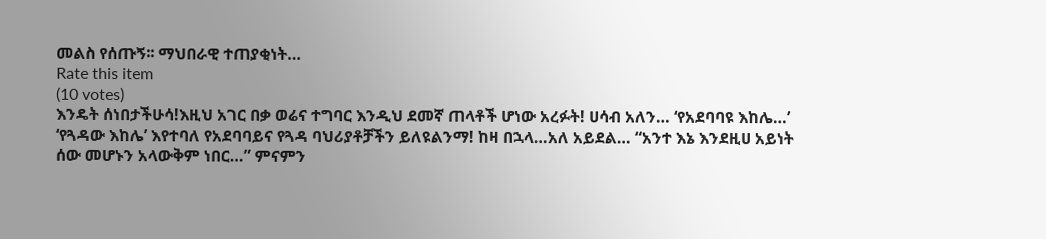መልስ የሰጡኝ፡፡ ማህበራዊ ተጠያቂነት…
Rate this item
(10 votes)
እንዴት ሰነበታችሁሳ!እዚህ አገር በቃ ወሬና ተግባር እንዲህ ደመኛ ጠላቶች ሆነው አረፉት! ሀሳብ አለን… ‘የአደባባዩ እከሌ…’ ‘የጓዳው እከሌ’ እየተባለ የአደባባይና የጓዳ ባህሪያቶቻችን ይለዩልንማ! ከዛ በኋላ…አለ አይደል… “አንተ እኔ እንደዚሀ አይነት ሰው መሆኑን አላውቅም ነበር…” ምናምን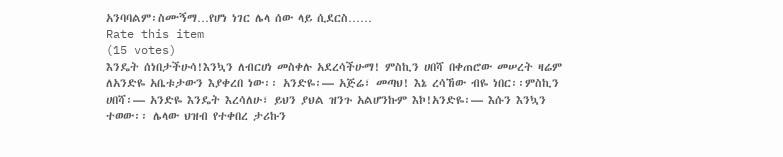አንባባልም፡ስሙኝማ…የሆነ ነገር ሌላ ሰው ላይ ሲደርስ……
Rate this item
(15 votes)
እንዴት ሰነበታችሁሳ!እንኳን ለብርሀነ መስቀሉ አደረሳችሁማ! ምስኪን ሀበሻ በቀጠሮው መሠረት ዛሬም ለአንድዬ አቤቱታውን እያቀረበ ነው፡፡ አንድዬ፡— አጅሬ፣ መጣህ! እኔ ረሳኸው ብዬ ነበር፡፡ምስኪን ሀበሻ፡— አንድዬ እንዴት እረሳለሁ፣ ይህን ያህል ዝንጉ አልሆንኩም እኮ!አንድዬ፡— እሱን እንኳን ተወው፡፡ ሌላው ህዝብ የተቀበረ ታሪኩን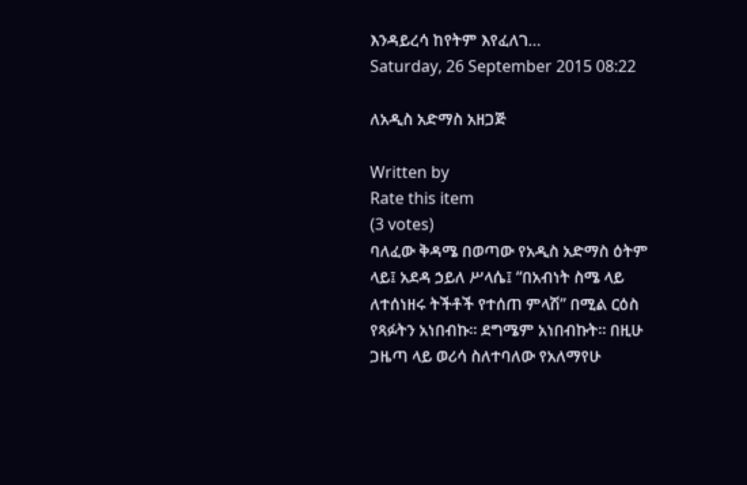እንዳይረሳ ከየትም እየፈለገ…
Saturday, 26 September 2015 08:22

ለአዲስ አድማስ አዘጋጅ

Written by
Rate this item
(3 votes)
ባለፈው ቅዳሜ በወጣው የአዲስ አድማስ ዕትም ላይ፤ አደዳ ኃይለ ሥላሴ፤ “በአብነት ስሜ ላይ ለተሰነዘሩ ትችቶች የተሰጠ ምላሽ” በሚል ርዕስ የጻፉትን አነበብኩ። ደግሜም አነበብኩት። በዚሁ ጋዜጣ ላይ ወሪሳ ስለተባለው የአለማየሁ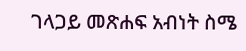ገላጋይ መጽሐፍ አብነት ስሜ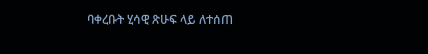ባቀረቡት ሂሳዊ ጽሁፍ ላይ ለተሰጠ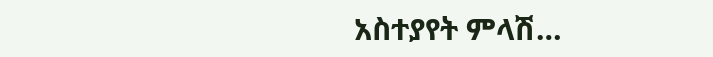አስተያየት ምላሽ…